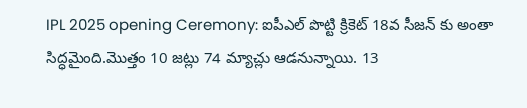IPL 2025 opening Ceremony: ఐపీఎల్ పొట్టి క్రికెట్ 18వ సీజన్ కు అంతా సిద్ధమైంది.మొత్తం 10 జట్లు 74 మ్యాచ్లు ఆడనున్నాయి. 13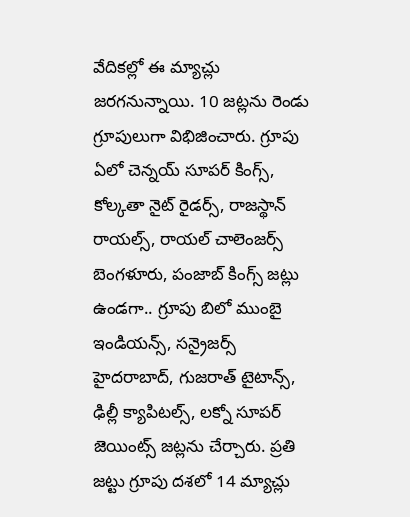వేదికల్లో ఈ మ్యాచ్లు జరగనున్నాయి. 10 జట్లను రెండు గ్రూపులుగా విభిజించారు. గ్రూపు ఏలో చెన్నయ్ సూపర్ కింగ్స్, కోల్కతా నైట్ రైడర్స్, రాజస్థాన్ రాయల్స్, రాయల్ చాలెంజర్స్ బెంగళూరు, పంజాబ్ కింగ్స్ జట్లు ఉండగా.. గ్రూపు బిలో ముంబై ఇండియన్స్, సన్రైజర్స్ హైదరాబాద్, గుజరాత్ టైటాన్స్, ఢిల్లీ క్యాపిటల్స్, లక్నో సూపర్ జెయింట్స్ జట్లను చేర్చారు. ప్రతి జట్టు గ్రూపు దశలో 14 మ్యాచ్లు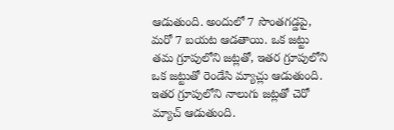ఆడుతుంది. అందులో 7 సొంతగడ్డపై, మరో 7 బయట ఆడతాయి. ఒక జట్టు తమ గ్రూపులోని జట్లతో, ఇతర గ్రూపులోని ఒక జట్టుతో రెండేసి మ్యాచ్లు ఆడుతుంది. ఇతర గ్రూపులోని నాలుగు జట్లతో చెరో మ్యాచ్ ఆడుతుంది.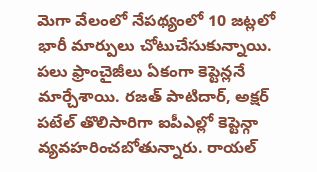మెగా వేలంలో నేపథ్యంలో 10 జట్లలో భారీ మార్పులు చోటుచేసుకున్నాయి. పలు ఫ్రాంచైజీలు ఏకంగా కెప్టెన్లనే మార్చేశాయి. రజత్ పాటిదార్, అక్షర్ పటేల్ తొలిసారిగా ఐపీఎల్లో కెప్టెన్గా వ్యవహరించబోతున్నారు. రాయల్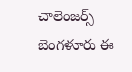చాలెంజర్స్ బెంగళూరు ఈ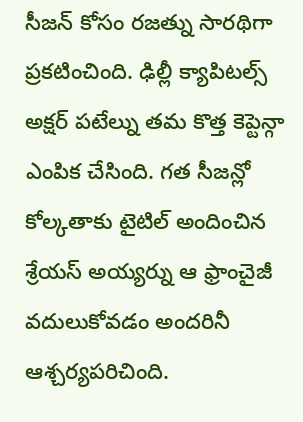సీజన్ కోసం రజత్ను సారథిగా ప్రకటించింది. ఢిల్లీ క్యాపిటల్స్ అక్షర్ పటేల్ను తమ కొత్త కెప్టెన్గా ఎంపిక చేసింది. గత సీజన్లో కోల్కతాకు టైటిల్ అందించిన శ్రేయస్ అయ్యర్ను ఆ ఫ్రాంచైజీ వదులుకోవడం అందరినీ ఆశ్చర్యపరిచింది.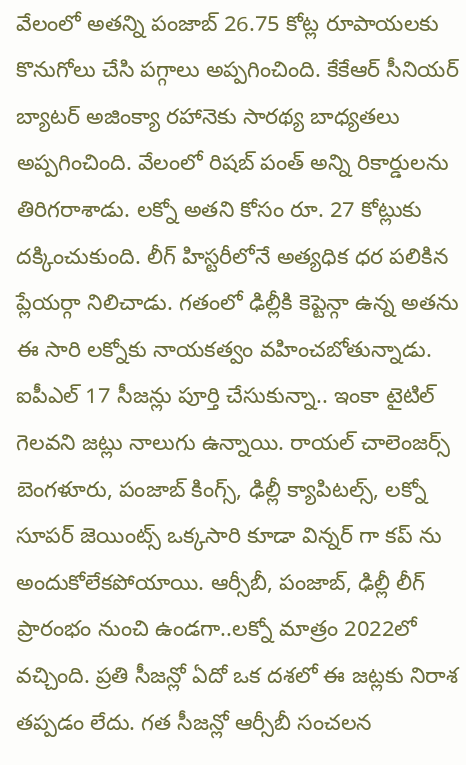వేలంలో అతన్ని పంజాబ్ 26.75 కోట్ల రూపాయలకు కొనుగోలు చేసి పగ్గాలు అప్పగించింది. కేకేఆర్ సీనియర్ బ్యాటర్ అజింక్యా రహానెకు సారథ్య బాధ్యతలు అప్పగించింది. వేలంలో రిషబ్ పంత్ అన్ని రికార్డులను తిరిగరాశాడు. లక్నో అతని కోసం రూ. 27 కోట్లుకు దక్కించుకుంది. లీగ్ హిస్టరీలోనే అత్యధిక ధర పలికిన ప్లేయర్గా నిలిచాడు. గతంలో ఢిల్లీకి కెప్టెన్గా ఉన్న అతను ఈ సారి లక్నోకు నాయకత్వం వహించబోతున్నాడు.
ఐపీఎల్ 17 సీజన్లు పూర్తి చేసుకున్నా.. ఇంకా టైటిల్ గెలవని జట్లు నాలుగు ఉన్నాయి. రాయల్ చాలెంజర్స్ బెంగళూరు, పంజాబ్ కింగ్స్, ఢిల్లీ క్యాపిటల్స్, లక్నో సూపర్ జెయింట్స్ ఒక్కసారి కూడా విన్నర్ గా కప్ ను అందుకోలేకపోయాయి. ఆర్సీబీ, పంజాబ్, ఢిల్లీ లీగ్ ప్రారంభం నుంచి ఉండగా..లక్నో మాత్రం 2022లో వచ్చింది. ప్రతి సీజన్లో ఏదో ఒక దశలో ఈ జట్లకు నిరాశ తప్పడం లేదు. గత సీజన్లో ఆర్సీబీ సంచలన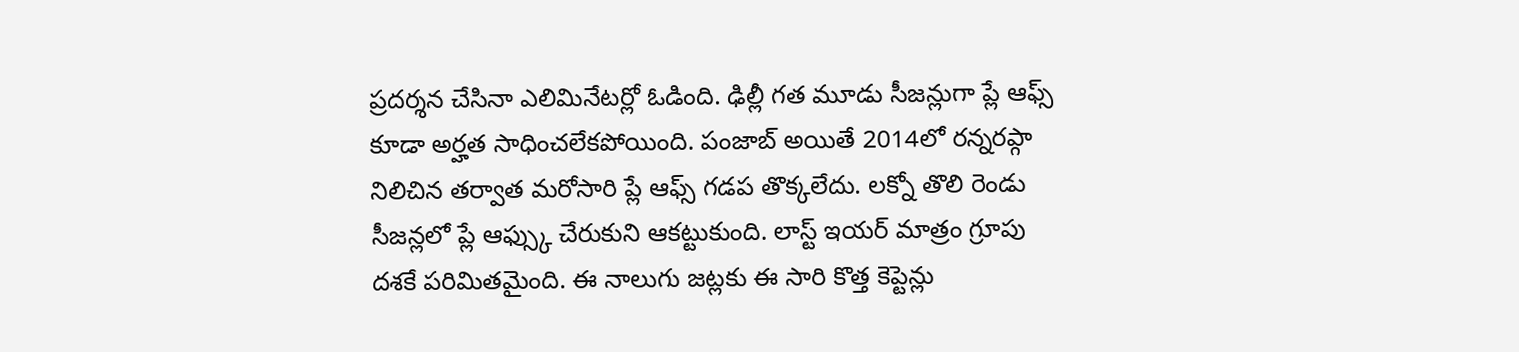ప్రదర్శన చేసినా ఎలిమినేటర్లో ఓడింది. ఢిల్లీ గత మూడు సీజన్లుగా ప్లే ఆఫ్స్ కూడా అర్హత సాధించలేకపోయింది. పంజాబ్ అయితే 2014లో రన్నరప్గా నిలిచిన తర్వాత మరోసారి ప్లే ఆఫ్స్ గడప తొక్కలేదు. లక్నో తొలి రెండు సీజన్లలో ప్లే ఆఫ్స్కు చేరుకుని ఆకట్టుకుంది. లాస్ట్ ఇయర్ మాత్రం గ్రూపు దశకే పరిమితమైంది. ఈ నాలుగు జట్లకు ఈ సారి కొత్త కెప్టెన్లు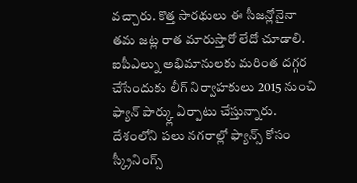వచ్చారు. కొత్త సారథులు ఈ సీజన్లోనైనా తమ జట్ల రాత మారుస్తారో లేదో చూడాలి.
ఐపీఎల్ను అభిమానులకు మరింత దగ్గర చేసేందుకు లీగ్ నిర్వాహకులు 2015 నుంచి ఫ్యాన్ పార్క్లు ఏర్పాటు చేస్తున్నారు. దేశంలోని పలు నగరాల్లో ఫ్యాన్స్ కోసం స్క్రీనింగ్స్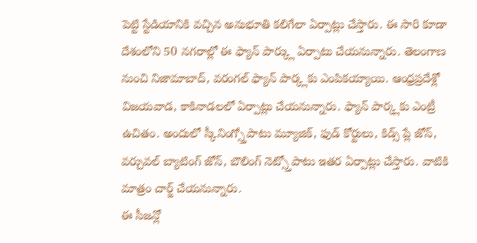పెట్టి స్టేడియానికి వచ్చిన అనుభూతి కలిగేలా ఏర్పాట్లు చేస్తారు. ఈ సారి కూడా దేశంలోని 50 నగరాల్లో ఈ ఫ్యాన్ పార్క్లు ఏర్పాటు చేయనున్నారు. తెలంగాణ నుంచి నిజామాబాద్, వరంగల్ ఫ్యాన్ పార్క్లకు ఎంపికయ్యాయి. ఆంధ్రప్రదేశ్లో విజయవాడ, కాకినాడలలో ఏర్పాట్లు చేయనున్నారు. ఫ్యాన్ పార్క్లకు ఎంట్రీ ఉచితం. అందులో స్కీనింగ్స్తోపాటు మ్యూజిక్, ఫుడ్ కోర్టులు, కిడ్స్ ప్లే జోన్, వర్చువల్ బ్యాటింగ్ జోన్, బౌలింగ్ నెట్స్తోపాటు ఇతర ఏర్పాట్లు చేస్తారు. వాటికి మాత్రం చార్జ్ చేయనున్నారు.
ఈ సీజన్లో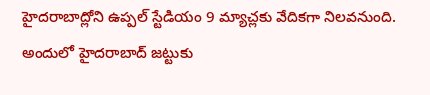హైదరాబాద్లోని ఉప్పల్ స్టేడియం 9 మ్యాచ్లకు వేదికగా నిలవనుంది. అందులో హైదరాబాద్ జట్టుకు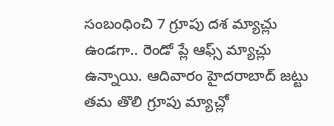సంబంధించి 7 గ్రూపు దశ మ్యాచ్లు ఉండగా.. రెండో ప్లే ఆఫ్స్ మ్యాచ్లు ఉన్నాయి. ఆదివారం హైదరాబాద్ జట్టు తమ తొలి గ్రూపు మ్యాచ్లో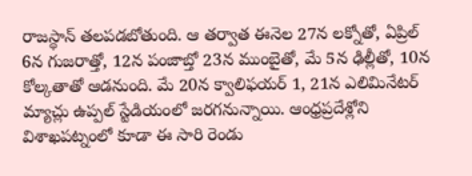రాజస్థాన్ తలపడబోతుంది. ఆ తర్వాత ఈనెల 27న లక్నోతో, ఏప్రిల్ 6న గుజరాత్తో, 12న పంజాబ్తో 23న ముంబైతో, మే 5న ఢిల్లీతో, 10న కోల్కతాతో ఆడనుంది. మే 20న క్వాలిఫయర్ 1, 21న ఎలిమినేటర్ మ్యాచ్లు ఉప్పల్ స్టేడియంలో జరగనున్నాయి. ఆంధ్రప్రదేశ్లోని విశాఖపట్నంలో కూడా ఈ సారి రెండు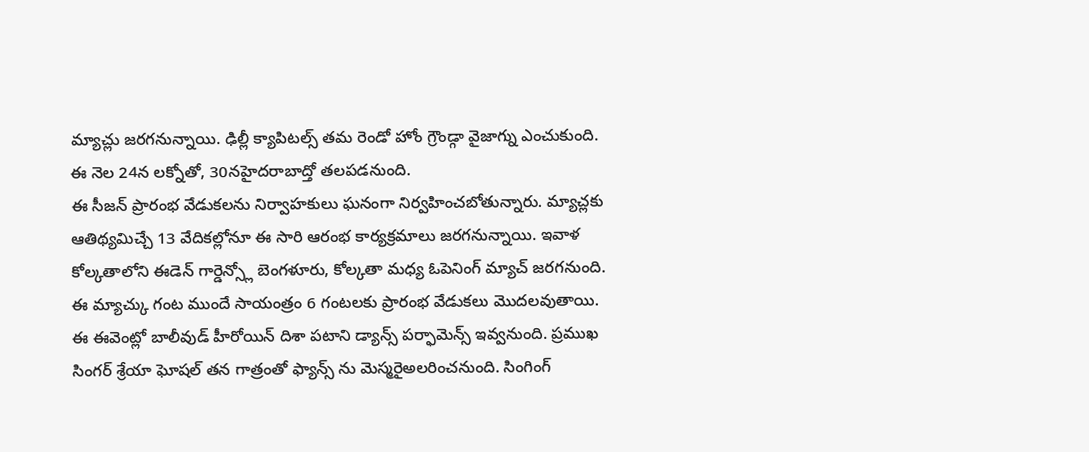మ్యాచ్లు జరగనున్నాయి. ఢిల్లీ క్యాపిటల్స్ తమ రెండో హోం గ్రౌండ్గా వైజాగ్ను ఎంచుకుంది. ఈ నెల 24న లక్నోతో, 30నహైదరాబాద్తో తలపడనుంది.
ఈ సీజన్ ప్రారంభ వేడుకలను నిర్వాహకులు ఘనంగా నిర్వహించబోతున్నారు. మ్యాచ్లకు ఆతిథ్యమిచ్చే 13 వేదికల్లోనూ ఈ సారి ఆరంభ కార్యక్రమాలు జరగనున్నాయి. ఇవాళ కోల్కతాలోని ఈడెన్ గార్డెన్స్లో బెంగళూరు, కోల్కతా మధ్య ఓపెనింగ్ మ్యాచ్ జరగనుంది. ఈ మ్యాచ్కు గంట ముందే సాయంత్రం 6 గంటలకు ప్రారంభ వేడుకలు మొదలవుతాయి. ఈ ఈవెంట్లో బాలీవుడ్ హీరోయిన్ దిశా పటాని డ్యాన్స్ పర్ఫామెన్స్ ఇవ్వనుంది. ప్రముఖ సింగర్ శ్రేయా ఘోషల్ తన గాత్రంతో ఫ్యాన్స్ ను మెస్మరైఅలరించనుంది. సింగింగ్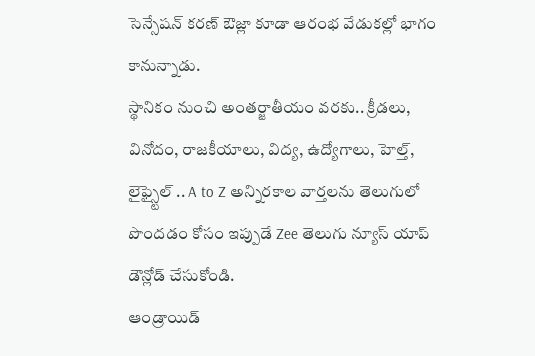సెన్సేషన్ కరణ్ ఔజ్లా కూడా ఆరంభ వేడుకల్లో భాగం కానున్నాడు.
స్థానికం నుంచి అంతర్జాతీయం వరకు.. క్రీడలు, వినోదం, రాజకీయాలు, విద్య, ఉద్యోగాలు, హెల్త్, లైఫ్స్టైల్ .. A to Z అన్నిరకాల వార్తలను తెలుగులో పొందడం కోసం ఇప్పుడే Zee తెలుగు న్యూస్ యాప్ డౌన్లోడ్ చేసుకోండి.
ఆండ్రాయిడ్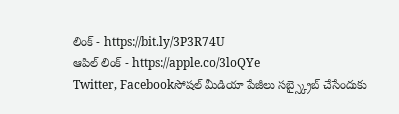లింక్ - https://bit.ly/3P3R74U
ఆపిల్ లింక్ - https://apple.co/3loQYe
Twitter, Facebookసోషల్ మీడియా పేజీలు సబ్స్క్రైబ్ చేసేందుకు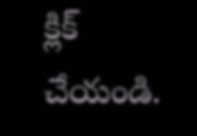క్లిక్ చేయండి.